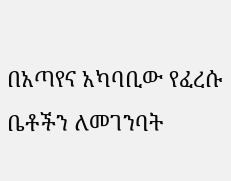በአጣየና አካባቢው የፈረሱ ቤቶችን ለመገንባት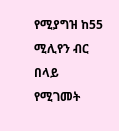የሚያግዝ ከ55 ሚሊየን ብር በላይ የሚገመት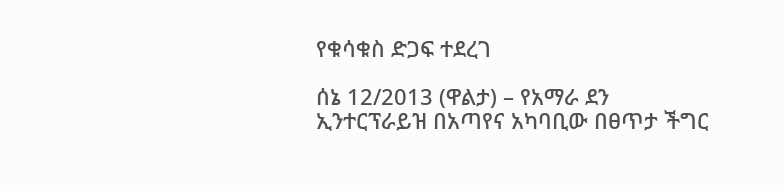የቁሳቁስ ድጋፍ ተደረገ

ሰኔ 12/2013 (ዋልታ) – የአማራ ደን ኢንተርፕራይዝ በአጣየና አካባቢው በፀጥታ ችግር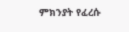ምክንያት የፈረሱ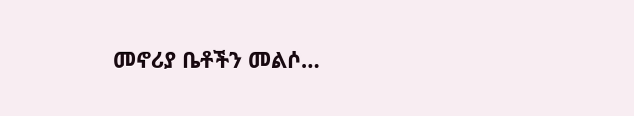መኖሪያ ቤቶችን መልሶ…